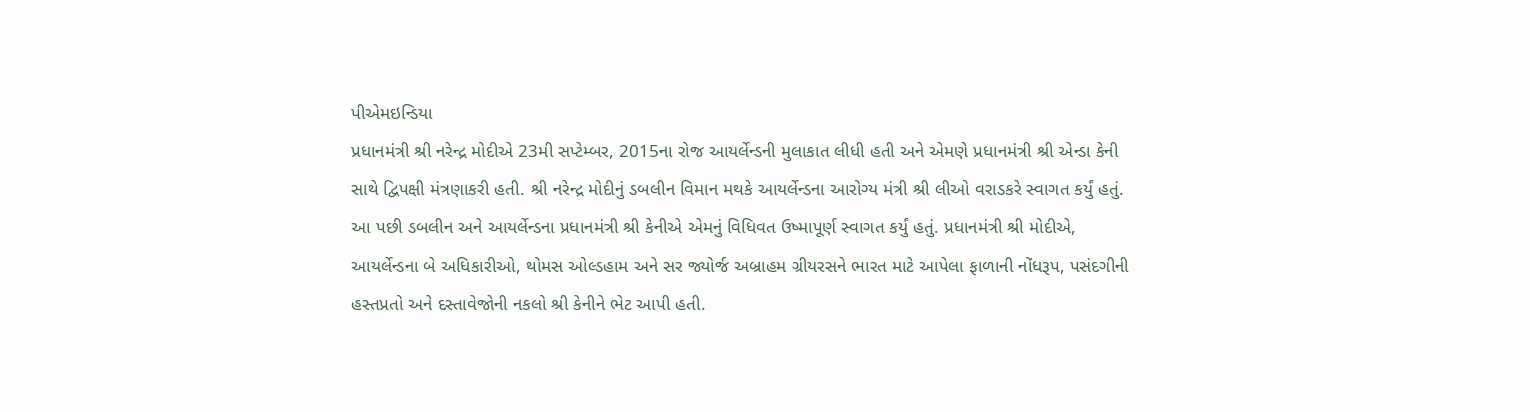પીએમઇન્ડિયા
પ્રધાનમંત્રી શ્રી નરેન્દ્ર મોદીએ 23મી સપ્ટેમ્બર, 2015ના રોજ આયર્લેન્ડની મુલાકાત લીધી હતી અને એમણે પ્રધાનમંત્રી શ્રી એન્ડા કેની સાથે દ્વિપક્ષી મંત્રણાકરી હતી. શ્રી નરેન્દ્ર મોદીનું ડબલીન વિમાન મથકે આયર્લેન્ડના આરોગ્ય મંત્રી શ્રી લીઓ વરાડકરે સ્વાગત કર્યું હતું. આ પછી ડબલીન અને આયર્લેન્ડના પ્રધાનમંત્રી શ્રી કેનીએ એમનું વિધિવત ઉષ્માપૂર્ણ સ્વાગત કર્યું હતું. પ્રધાનમંત્રી શ્રી મોદીએ, આયર્લેન્ડના બે અધિકારીઓ, થોમસ ઓલ્ડહામ અને સર જ્યોર્જ અબ્રાહમ ગ્રીયરસને ભારત માટે આપેલા ફાળાની નોંધરૂપ, પસંદગીની હસ્તપ્રતો અને દસ્તાવેજોની નકલો શ્રી કેનીને ભેટ આપી હતી.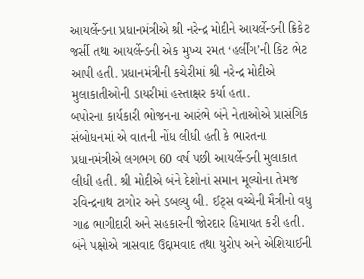આયર્લેન્ડના પ્રધાનમંત્રીએ શ્રી નરેન્દ્ર મોદીને આયર્લેન્ડની ક્રિકેટ જર્સી તથા આયર્લેન્ડની એક મુખ્ય રમત ‘હર્લીંગ’ની કિટ ભેટ આપી હતી. પ્રધાનમંત્રીની કચેરીમાં શ્રી નરેન્દ્ર મોદીએ મુલાકાતીઓની ડાયરીમાં હસ્તાક્ષર કર્યા હતા.
બપોરના કાર્યકારી ભોજનના આરંભે બંને નેતાઓએ પ્રાસંગિક સંબોધનમાં એ વાતની નોંધ લીધી હતી કે ભારતના પ્રધાનમંત્રીએ લગભગ 60 વર્ષ પછી આયર્લેન્ડની મુલાકાત લીધી હતી. શ્રી મોદીએ બંને દેશોનાં સમાન મૂલ્યોના તેમજ રવિન્દ્રનાથ ટાગોર અને ડબલ્યુ બી. ઈટ્સ વચ્ચેની મૈત્રીનો વધુ ગાઢ ભાગીદારી અને સહકારની જોરદાર હિમાયત કરી હતી. બંને પક્ષોએ ત્રાસવાદ ઉદ્દામવાદ તથા યુરોપ અને એશિયાઈની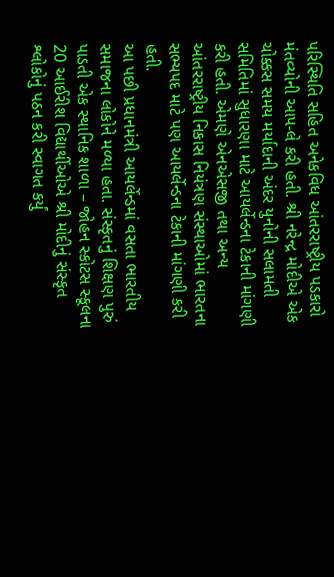પરિસ્થિતિ સહિત અનેકવિધ આંતરરાષ્ટ્રીય પડકારો મંતવ્યોની આપ-લે કરી હતી. શ્રી નરેન્દ્ર મોદીએ એક ચોક્કસ સમય મર્યાદાની અંદર યુનોની સલામતી સમિતિમાં સુધારણા માટે આયર્લેન્ડના ટેકાની માંગણી કરી હતી. એમણે એનએસજી તથા અન્ય આંતરરાષ્ટ્રીય નિકાસ નિયંત્રણ સંસ્થાઓમાં ભારતના સભ્યપદ માટે પણ આયર્લેન્ડના ટેકાની માંગણી કરી હતી.
આ પછી પ્રધાનમંત્રી આયર્લેન્ડમાં વસતા ભારતીય સમાજના લોકોને મળ્યા હતા. સંસ્કૃતનું શિક્ષણ પુરું પાડતી એક સ્થાનિક શાળા – જોહન સ્કોટસ સ્કૂલના 20 આઈરીશ વિદ્યાર્થીઓએ શ્રી મોદીનું સંસ્કૃત શ્લોકોનું પઠન કરી સ્વાગત કર્યું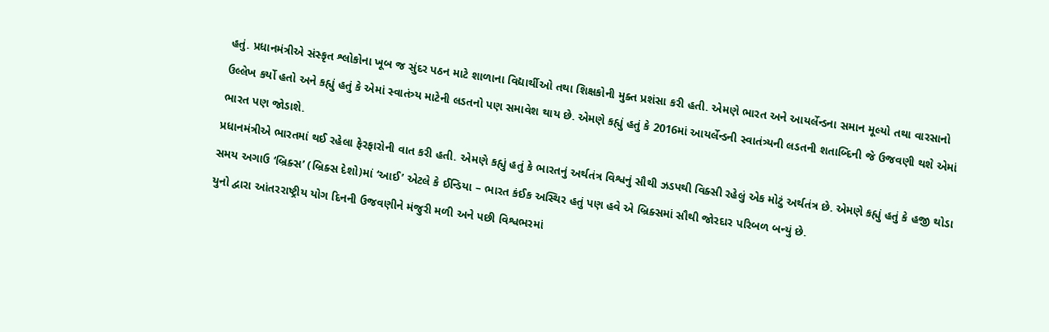હતું. પ્રધાનમંત્રીએ સંસ્કૃત શ્લોકોના ખૂબ જ સુંદર પઠન માટે શાળાના વિદ્યાર્થીઓ તથા શિક્ષકોની મુક્ત પ્રશંસા કરી હતી. એમણે ભારત અને આયર્લેન્ડના સમાન મૂલ્યો તથા વારસાનો ઉલ્લેખ કર્યો હતો અને કહ્યું હતું કે એમાં સ્વાતંત્ર્ય માટેની લડતનો પણ સમાવેશ થાય છે. એમણે કહ્યું હતું કે 2016માં આયર્લેન્ડની સ્વાતંત્ર્યની લડતની શતાબ્દિની જે ઉજવણી થશે એમાં ભારત પણ જોડાશે.
પ્રધાનમંત્રીએ ભારતમાં થઈ રહેલા ફેરફારોની વાત કરી હતી. એમણે કહ્યું હતું કે ભારતનું અર્થતંત્ર વિશ્વનું સૌથી ઝડપથી વિક્સી રહેલું એક મોટું અર્થતંત્ર છે. એમણે કહ્યું હતું કે હજી થોડા સમય અગાઉ ‘બ્રિક્સ’ (બ્રિક્સ દેશો)માં ‘આઈ’ એટલે કે ઈન્ડિયા – ભારત કંઈક અસ્થિર હતું પણ હવે એ બ્રિક્સમાં સૌથી જોરદાર પરિબળ બન્યું છે.
યુનો દ્વારા આંતરરાષ્ટ્રીય યોગ દિનની ઉજવણીને મંજુરી મળી અને પછી વિશ્વભરમાં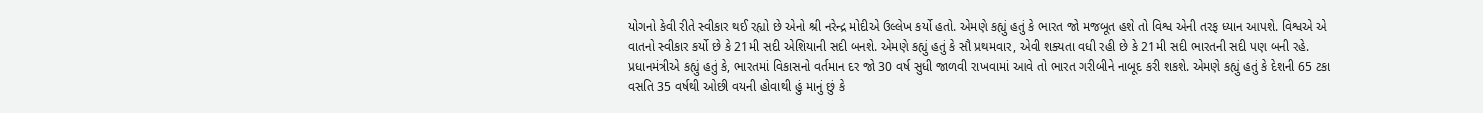યોગનો કેવી રીતે સ્વીકાર થઈ રહ્યો છે એનો શ્રી નરેન્દ્ર મોદીએ ઉલ્લેખ કર્યો હતો. એમણે કહ્યું હતું કે ભારત જો મજબૂત હશે તો વિશ્વ એની તરફ ધ્યાન આપશે. વિશ્વએ એ વાતનો સ્વીકાર કર્યો છે કે 21મી સદી એશિયાની સદી બનશે. એમણે કહ્યું હતું કે સૌ પ્રથમવાર, એવી શક્યતા વધી રહી છે કે 21મી સદી ભારતની સદી પણ બની રહે. પ્રધાનમંત્રીએ કહ્યું હતું કે, ભારતમાં વિકાસનો વર્તમાન દર જો 30 વર્ષ સુધી જાળવી રાખવામાં આવે તો ભારત ગરીબીને નાબૂદ કરી શકશે. એમણે કહ્યું હતું કે દેશની 65 ટકા વસતિ 35 વર્ષથી ઓછી વયની હોવાથી હું માનું છું કે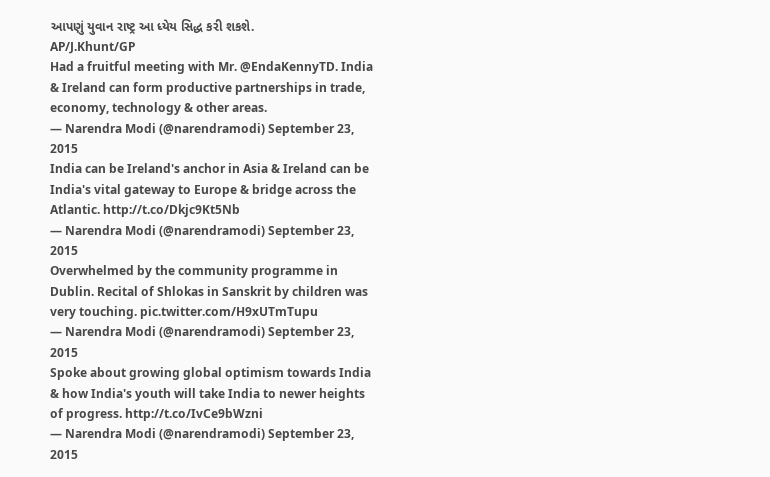આપણું યુવાન રાષ્ટ્ર આ ધ્યેય સિદ્ધ કરી શકશે.
AP/J.Khunt/GP
Had a fruitful meeting with Mr. @EndaKennyTD. India & Ireland can form productive partnerships in trade, economy, technology & other areas.
— Narendra Modi (@narendramodi) September 23, 2015
India can be Ireland's anchor in Asia & Ireland can be India's vital gateway to Europe & bridge across the Atlantic. http://t.co/Dkjc9Kt5Nb
— Narendra Modi (@narendramodi) September 23, 2015
Overwhelmed by the community programme in Dublin. Recital of Shlokas in Sanskrit by children was very touching. pic.twitter.com/H9xUTmTupu
— Narendra Modi (@narendramodi) September 23, 2015
Spoke about growing global optimism towards India & how India's youth will take India to newer heights of progress. http://t.co/IvCe9bWzni
— Narendra Modi (@narendramodi) September 23, 2015